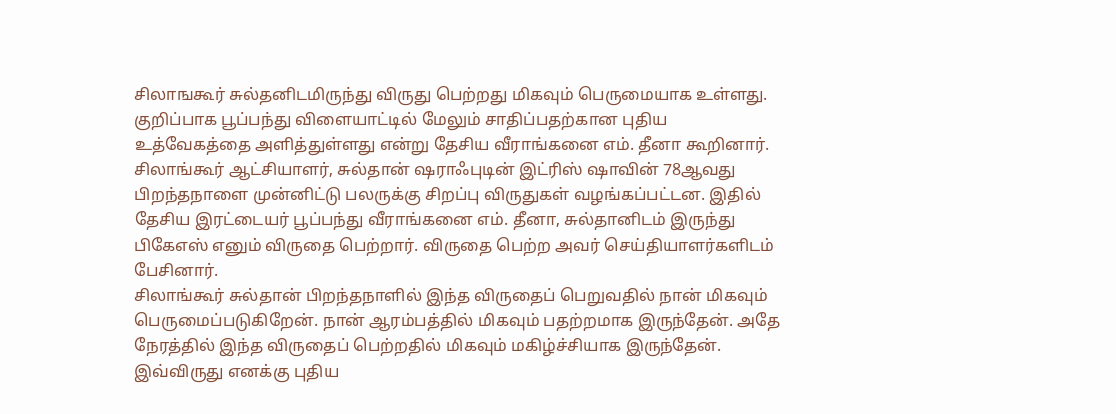சிலாஙகூர் சுல்தனிடமிருந்து விருது பெற்றது மிகவும் பெருமையாக உள்ளது. குறிப்பாக பூப்பந்து விளையாட்டில் மேலும் சாதிப்பதற்கான புதிய உத்வேகத்தை அளித்துள்ளது என்று தேசிய வீராங்கனை எம். தீனா கூறினார்.
சிலாங்கூர் ஆட்சியாளர், சுல்தான் ஷராஃபுடின் இட்ரிஸ் ஷாவின் 78ஆவது பிறந்தநாளை முன்னிட்டு பலருக்கு சிறப்பு விருதுகள் வழங்கப்பட்டன. இதில் தேசிய இரட்டையர் பூப்பந்து வீராங்கனை எம். தீனா, சுல்தானிடம் இருந்து பிகேஎஸ் எனும் விருதை பெற்றார். விருதை பெற்ற அவர் செய்தியாளர்களிடம் பேசினார்.
சிலாங்கூர் சுல்தான் பிறந்தநாளில் இந்த விருதைப் பெறுவதில் நான் மிகவும் பெருமைப்படுகிறேன். நான் ஆரம்பத்தில் மிகவும் பதற்றமாக இருந்தேன். அதே நேரத்தில் இந்த விருதைப் பெற்றதில் மிகவும் மகிழ்ச்சியாக இருந்தேன். இவ்விருது எனக்கு புதிய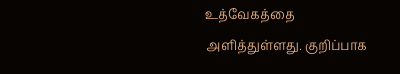உத்வேகத்தை அளித்துள்ளது. குறிப்பாக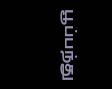பூப்பந்து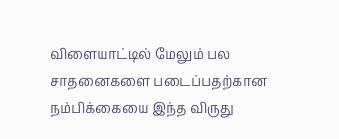விளையாட்டில் மேலும் பல சாதனைகளை படைப்பதற்கான நம்பிக்கையை இந்த விருது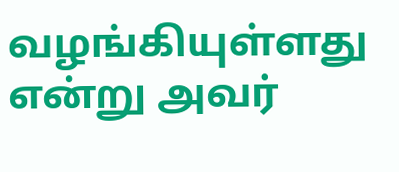வழங்கியுள்ளது என்று அவர்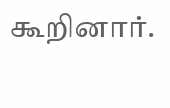கூறினார்.